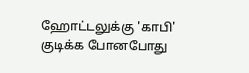ஹோட்டலுக்கு 'காபி' குடிக்க போனபோது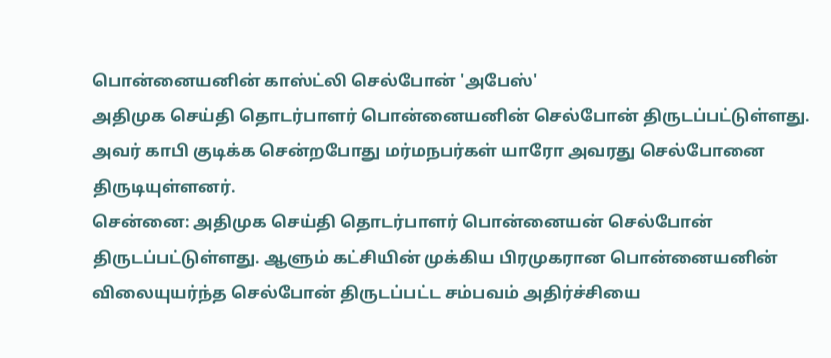பொன்னையனின் காஸ்ட்லி செல்போன் 'அபேஸ்'
அதிமுக செய்தி தொடர்பாளர் பொன்னையனின் செல்போன் திருடப்பட்டுள்ளது. அவர் காபி குடிக்க சென்றபோது மர்மநபர்கள் யாரோ அவரது செல்போனை திருடியுள்ளனர்.
சென்னை: அதிமுக செய்தி தொடர்பாளர் பொன்னையன் செல்போன் திருடப்பட்டுள்ளது. ஆளும் கட்சியின் முக்கிய பிரமுகரான பொன்னையனின் விலையுயர்ந்த செல்போன் திருடப்பட்ட சம்பவம் அதிர்ச்சியை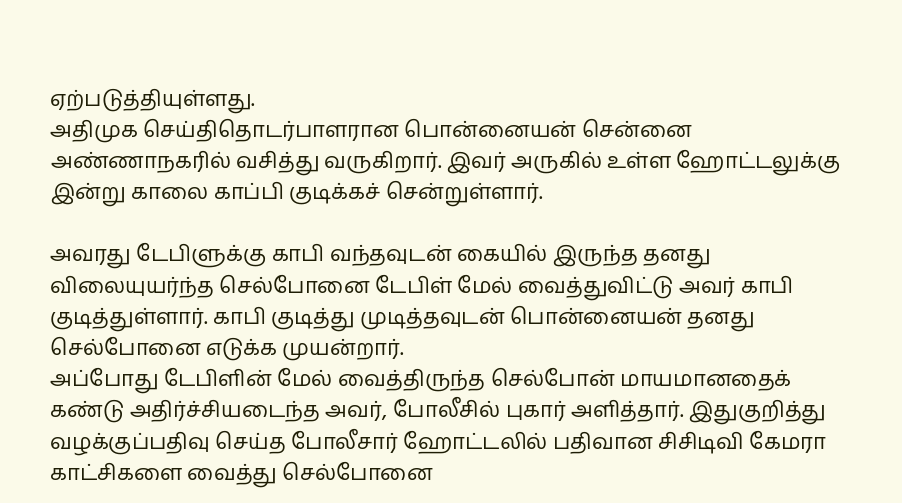ஏற்படுத்தியுள்ளது.
அதிமுக செய்திதொடர்பாளரான பொன்னையன் சென்னை அண்ணாநகரில் வசித்து வருகிறார். இவர் அருகில் உள்ள ஹோட்டலுக்கு இன்று காலை காப்பி குடிக்கச் சென்றுள்ளார்.

அவரது டேபிளுக்கு காபி வந்தவுடன் கையில் இருந்த தனது விலையுயர்ந்த செல்போனை டேபிள் மேல் வைத்துவிட்டு அவர் காபி குடித்துள்ளார். காபி குடித்து முடித்தவுடன் பொன்னையன் தனது செல்போனை எடுக்க முயன்றார்.
அப்போது டேபிளின் மேல் வைத்திருந்த செல்போன் மாயமானதைக் கண்டு அதிர்ச்சியடைந்த அவர், போலீசில் புகார் அளித்தார். இதுகுறித்து வழக்குப்பதிவு செய்த போலீசார் ஹோட்டலில் பதிவான சிசிடிவி கேமரா காட்சிகளை வைத்து செல்போனை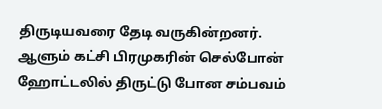திருடியவரை தேடி வருகின்றனர்.
ஆளும் கட்சி பிரமுகரின் செல்போன் ஹோட்டலில் திருட்டு போன சம்பவம்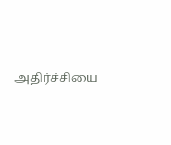அதிர்ச்சியை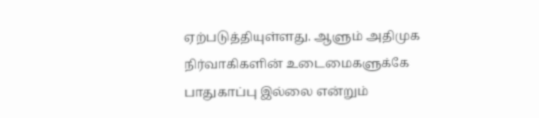ஏற்படுத்தியுள்ளது. ஆளும் அதிமுக நிர்வாகிகளின் உடைமைகளுக்கே பாதுகாப்பு இல்லை என்றும்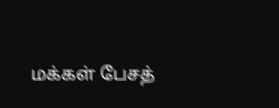மக்கள் பேசத்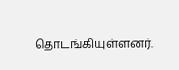தொடங்கியுள்ளனர்.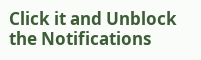Click it and Unblock the Notifications